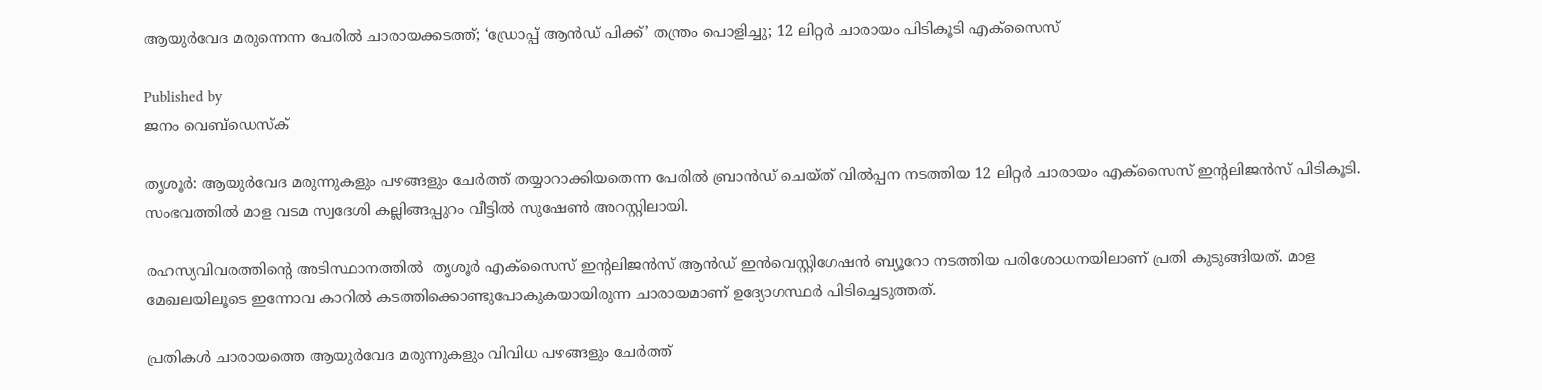ആയുർവേദ മരുന്നെന്ന പേരിൽ ചാരായക്കടത്ത്; ‘ഡ്രോപ്പ് ആൻഡ് പിക്ക്’ തന്ത്രം പൊളിച്ചു; 12 ലിറ്റർ ചാരായം പിടികൂടി എക്സൈസ്

Published by
ജനം വെബ്‌ഡെസ്ക്

തൃശൂർ: ആയുർവേദ മരുന്നുകളും പഴങ്ങളും ചേർത്ത് തയ്യാറാക്കിയതെന്ന പേരിൽ ബ്രാൻഡ് ചെയ്ത് വിൽപ്പന നടത്തിയ 12 ലിറ്റർ ചാരായം എക്സൈസ് ഇന്റലിജൻസ് പിടികൂടി. സംഭവത്തിൽ മാള വടമ സ്വദേശി കല്ലിങ്ങപ്പുറം വീട്ടിൽ സുഷേൺ അറസ്റ്റിലായി.

രഹസ്യവിവരത്തിന്റെ അടിസ്ഥാനത്തിൽ  തൃശൂർ എക്സൈസ് ഇന്റലിജൻസ് ആൻഡ് ഇൻവെസ്റ്റിഗേഷൻ ബ്യൂറോ നടത്തിയ പരിശോധനയിലാണ് പ്രതി കുടുങ്ങിയത്. മാള മേഖലയിലൂടെ ഇന്നോവ കാറിൽ കടത്തിക്കൊണ്ടുപോകുകയായിരുന്ന ചാരായമാണ് ഉദ്യോഗസ്ഥർ പിടിച്ചെടുത്തത്.

പ്രതികൾ ചാരായത്തെ ആയുർവേദ മരുന്നുകളും വിവിധ പഴങ്ങളും ചേർത്ത്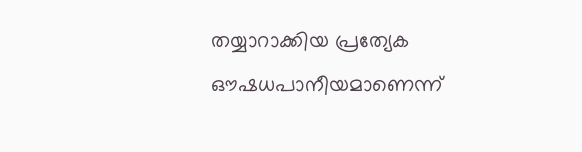തയ്യാറാക്കിയ പ്രത്യേക ഔഷധപാനീയമാണെന്ന്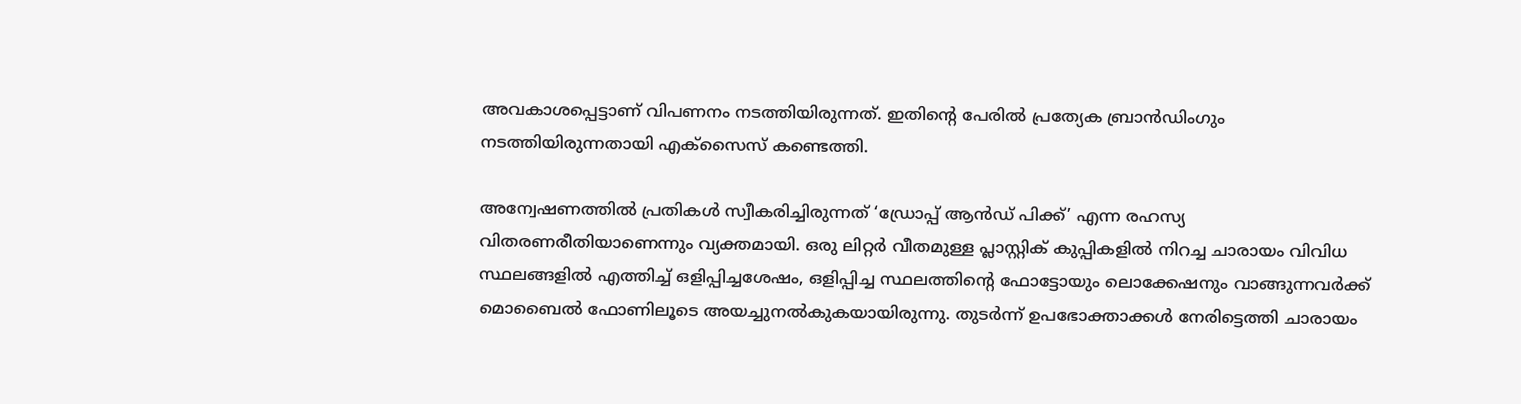അവകാശപ്പെട്ടാണ് വിപണനം നടത്തിയിരുന്നത്. ഇതിന്റെ പേരിൽ പ്രത്യേക ബ്രാൻഡിംഗും നടത്തിയിരുന്നതായി എക്സൈസ് കണ്ടെത്തി.

അന്വേഷണത്തിൽ പ്രതികൾ സ്വീകരിച്ചിരുന്നത് ‘ഡ്രോപ്പ് ആൻഡ് പിക്ക്’ എന്ന രഹസ്യ വിതരണരീതിയാണെന്നും വ്യക്തമായി. ഒരു ലിറ്റർ വീതമുള്ള പ്ലാസ്റ്റിക് കുപ്പികളിൽ നിറച്ച ചാരായം വിവിധ സ്ഥലങ്ങളിൽ എത്തിച്ച് ഒളിപ്പിച്ചശേഷം, ഒളിപ്പിച്ച സ്ഥലത്തിന്റെ ഫോട്ടോയും ലൊക്കേഷനും വാങ്ങുന്നവർക്ക് മൊബൈൽ ഫോണിലൂടെ അയച്ചുനൽകുകയായിരുന്നു. തുടർന്ന് ഉപഭോക്താക്കൾ നേരിട്ടെത്തി ചാരായം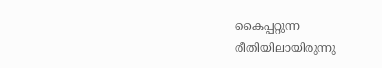കൈപ്പറ്റുന്ന രീതിയിലായിരുന്നു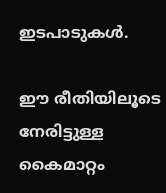ഇടപാടുകൾ.

ഈ രീതിയിലൂടെ നേരിട്ടുള്ള കൈമാറ്റം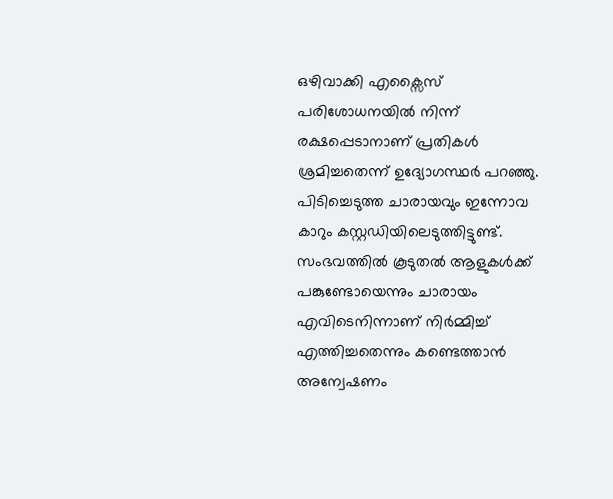ഒഴിവാക്കി എക്സൈസ് പരിശോധനയിൽ നിന്ന് രക്ഷപ്പെടാനാണ് പ്രതികൾ ശ്രമിച്ചതെന്ന് ഉദ്യോഗസ്ഥർ പറഞ്ഞു. പിടിച്ചെടുത്ത ചാരായവും ഇന്നോവ കാറും കസ്റ്റഡിയിലെടുത്തിട്ടുണ്ട്. സംഭവത്തിൽ കൂടുതൽ ആളുകൾക്ക് പങ്കുണ്ടോയെന്നും ചാരായം എവിടെനിന്നാണ് നിർമ്മിച്ച് എത്തിച്ചതെന്നും കണ്ടെത്താൻ അന്വേഷണം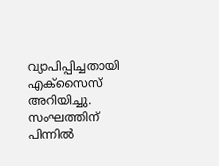വ്യാപിപ്പിച്ചതായി എക്സൈസ് അറിയിച്ചു. സംഘത്തിന് പിന്നിൽ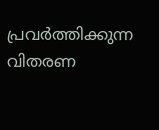പ്രവർത്തിക്കുന്ന വിതരണ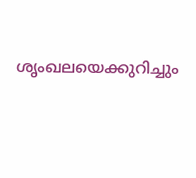ശൃംഖലയെക്കുറിച്ചും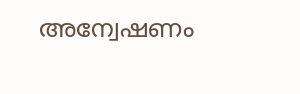അന്വേഷണം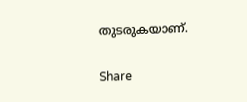തുടരുകയാണ്.

Share